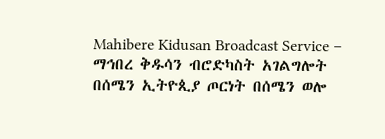Mahibere Kidusan Broadcast Service – ማኅበረ ቅዱሳን ብሮድካስት አገልግሎት
በሰሜን ኢትዮጲያ ጦርነት በሰሜን ወሎ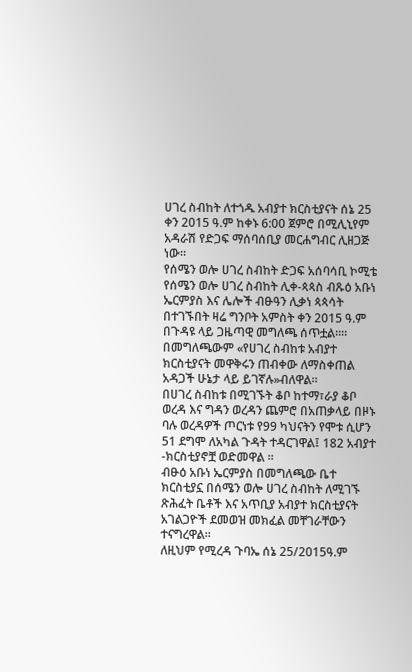ሀገረ ስብከት ለተጎዱ አብያተ ክርስቲያናት ሰኔ 25 ቀን 2015 ዓ.ም ከቀኑ 6:00 ጀምሮ በሚሊኒየም አዳራሽ የድጋፍ ማሰባሰቢያ መርሐግብር ሊዘጋጅ ነው።
የሰሜን ወሎ ሀገረ ስብከት ድጋፍ አሰባሳቢ ኮሚቴ የሰሜን ወሎ ሀገረ ስብከት ሊቀ-ጳጳስ ብጹዕ አቡነ ኤርምያስ እና ሌሎች ብፁዓን ሊቃነ ጳጳሳት በተገኙበት ዛሬ ግንቦት አምስት ቀን 2015 ዓ.ም በጉዳዩ ላይ ጋዜጣዊ መግለጫ ሰጥቷል።።
በመግለጫውም «የሀገረ ስብከቱ አብያተ ክርስቲያናት መዋቅሩን ጠብቀው ለማስቀጠል አዳጋች ሁኔታ ላይ ይገኛሉ»ብለዋል።
በሀገረ ስብከቱ በሚገኙት ቆቦ ከተማ፣ራያ ቆቦ ወረዳ እና ግዳን ወረዳን ጨምሮ በአጠቃላይ በዞኑ ባሉ ወረዳዎች ጦርነቱ የ99 ካህናትን የሞቱ ሲሆን 51 ደግሞ ለአካል ጉዳት ተዳርገዋል፤ 182 አብያተ -ክርስቲያኖቿ ወድመዋል ።
ብፁዕ አቡነ ኤርምያስ በመግለጫው ቤተ ክርስቲያኗ በሰሜን ወሎ ሀገረ ስብከት ለሚገኙ ጽሕፈት ቤቶች እና አጥቢያ አብያተ ክርስቲያናት አገልጋዮች ደመወዝ መክፈል መቸገራቸውን ተናግረዋል።
ለዚህም የሚረዳ ጉባኤ ሰኔ 25/2015ዓ.ም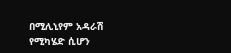በሚሊኒየም አዳራሽ የሚካሄድ ሲሆን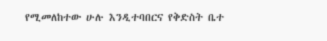የሚመለከተው ሁሉ እንዲተባበርና የቅድስት ቤተ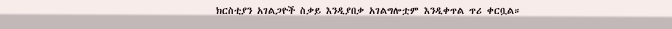ክርስቲያን አገልጋዮች ስቃይ እንዲያበቃ አገልግሎቷም እንዲቀጥል ጥሪ ቀርቧል።